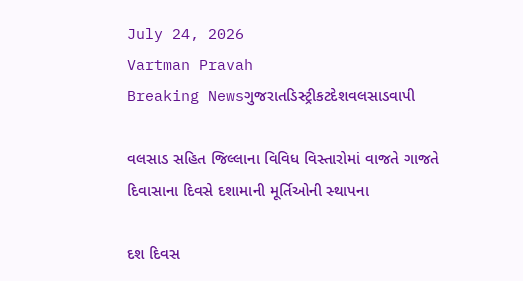July 24, 2026
Vartman Pravah
Breaking Newsગુજરાતડિસ્ટ્રીકટદેશવલસાડવાપી

વલસાડ સહિત જિલ્લાના વિવિધ વિસ્‍તારોમાં વાજતે ગાજતે દિવાસાના દિવસે દશામાની મૂર્તિઓની સ્‍થાપના

દશ દિવસ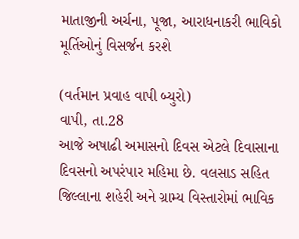માતાજીની અર્ચના, પૂજા, આરાધનાકરી ભાવિકો મૂર્તિઓનું વિસર્જન કરશે

(વર્તમાન પ્રવાહ વાપી બ્‍યુરો)
વાપી, તા.28
આજે અષાઢી અમાસનો દિવસ એટલે દિવાસાના દિવસનો અપરંપાર મહિમા છે. વલસાડ સહિત જિલ્લાના શહેરી અને ગ્રામ્‍ય વિસ્‍તારોમાં ભાવિક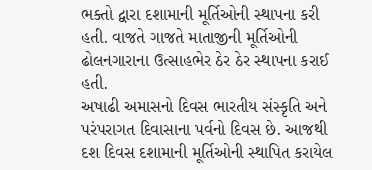ભક્‍તો દ્વારા દશામાની મૂર્તિઓની સ્‍થાપના કરી હતી. વાજતે ગાજતે માતાજીની મૂર્તિઓની ઢોલનગારાના ઉત્‍સાહભેર ઠેર ઠેર સ્‍થાપના કરાઈ હતી.
અષાઢી અમાસનો દિવસ ભારતીય સંસ્‍કૃતિ અને પરંપરાગત દિવાસાના પર્વનો દિવસ છે. આજથી દશ દિવસ દશામાની મૂર્તિઓની સ્‍થાપિત કરાયેલ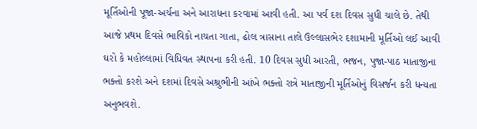મૂર્તિઓની પૂજા-અર્ચના અને આરાધના કરવામાં આવી હતી. આ પર્વ દશ દિવસ સુધી ચાલે છે. તેથી આજે પ્રથમ દિવસે ભાવિકો નાચતા ગાતા, ઢોલ ત્રાસાના તાલે ઉલ્લાસભેર દશામાની મૂર્તિઓ લઈ આવી ઘરો કે મહોલ્લામાં વિધિવત સ્‍થાપના કરી હતી. 10 દિવસ સુધી આરતી, ભજન, પુજા-પાઠ માતાજીના ભક્‍તો કરશે અને દશમાં દિવસે અશ્રુભીની આંખે ભક્‍તો રાત્રે માતાજીની મૂર્તિઓનું વિસર્જન કરી ધન્‍યતા અનુભવશે.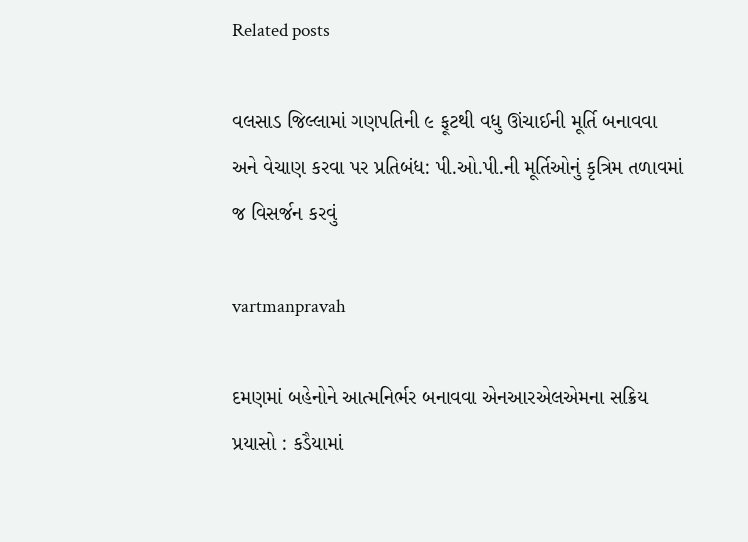Related posts

વલસાડ જિલ્લામાં ગણપતિની ૯ ફૂટથી વધુ ઊંચાઈની મૂર્તિ બનાવવા અને વેચાણ કરવા પર પ્રતિબંધ: પી.ઓ.પી.ની મૂર્તિઓનું કૃત્રિમ તળાવમાં જ વિસર્જન કરવું

vartmanpravah

દમણમાં બહેનોને આત્‍મનિર્ભર બનાવવા એનઆરએલએમના સક્રિય પ્રયાસો : કડૈયામાં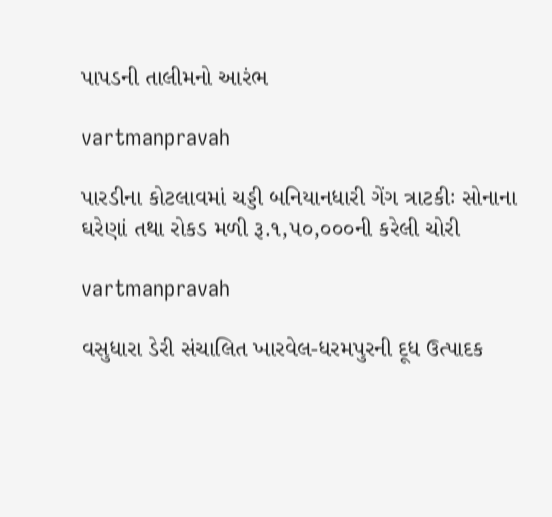પાપડની તાલીમનો આરંભ

vartmanpravah

પારડીના કોટલાવમાં ચડ્ડી બનિયાનધારી ગેંગ ત્રાટકીઃ સોનાના ઘરેણાં તથા રોકડ મળી રૂ.૧,૫૦,૦૦૦ની કરેલી ચોરી

vartmanpravah

વસુધારા ડેરી સંચાલિત ખારવેલ-ધરમપુરની દૂધ ઉત્‍પાદક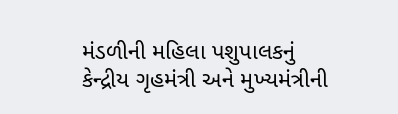મંડળીની મહિલા પશુપાલકનું કેન્‍દ્રીય ગૃહમંત્રી અને મુખ્‍યમંત્રીની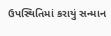ઉપસ્‍થિતિમાં કરાયું સન્‍માન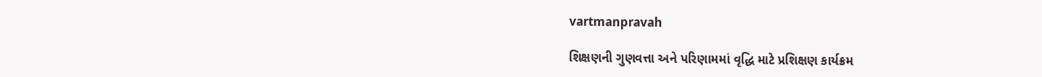vartmanpravah

શિક્ષણની ગુણવત્તા અને પરિણામમાં વૃદ્ધિ માટે પ્રશિક્ષણ કાર્યક્રમ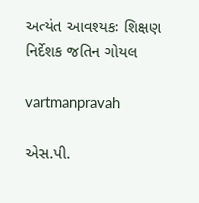અત્‍યંત આવશ્‍યકઃ શિક્ષણ નિર્દેશક જતિન ગોયલ

vartmanpravah

એસ.પી.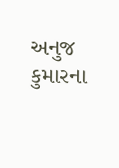અનુજ કુમારના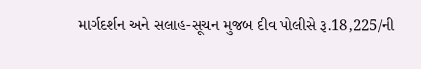માર્ગદર્શન અને સલાહ-સૂચન મુજબ દીવ પોલીસે રૂ.18,225/ની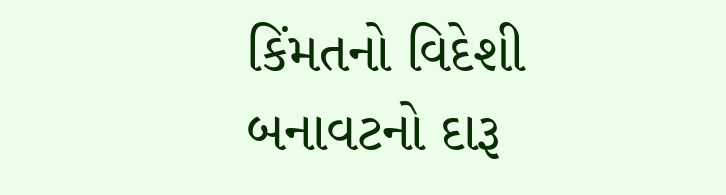કિંમતનો વિદેશી બનાવટનો દારૂ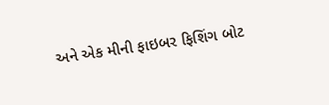અને એક મીની ફાઇબર ફિશિંગ બોટ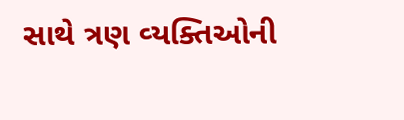સાથે ત્રણ વ્‍યક્‍તિઓની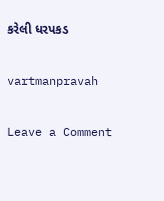કરેલી ધરપકડ

vartmanpravah

Leave a Comment